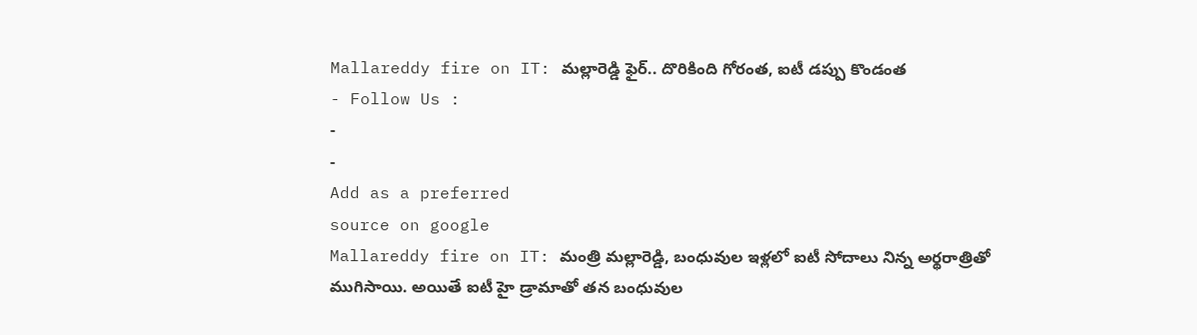Mallareddy fire on IT: మల్లారెడ్డి ఫైర్.. దొరికింది గోరంత, ఐటీ డప్పు కొండంత
- Follow Us :
-
-
Add as a preferred
source on google
Mallareddy fire on IT: మంత్రి మల్లారెడ్డి, బంధువుల ఇళ్లలో ఐటీ సోదాలు నిన్న అర్థరాత్రితో ముగిసాయి. అయితే ఐటీ హై డ్రామాతో తన బంధువుల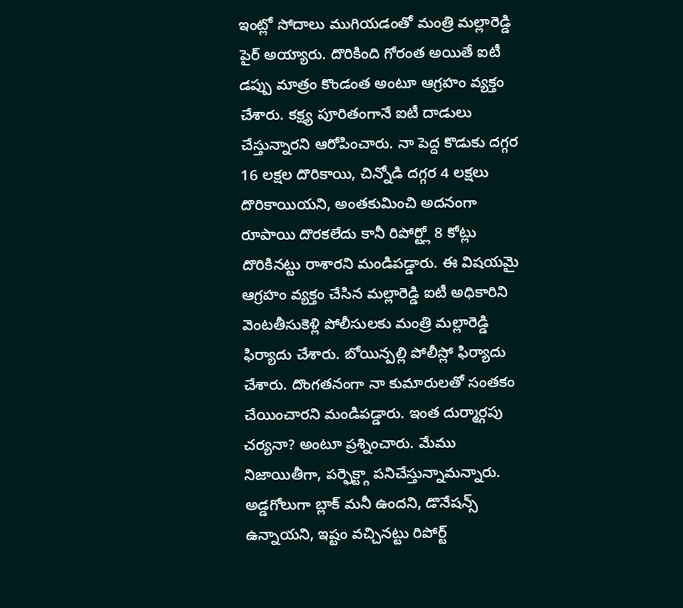ఇంట్లో సోదాలు ముగియడంతో మంత్రి మల్లారెడ్డి పైర్ అయ్యారు. దొరికింది గోరంత అయితే ఐటీ డప్పు మాత్రం కొండంత అంటూ ఆగ్రహం వ్యక్తం చేశారు. కక్ష్య పూరితంగానే ఐటీ దాడులు చేస్తున్నారని ఆరోపించారు. నా పెద్ద కొడుకు దగ్గర 16 లక్షల దొరికాయి, చిన్నోడి దగ్గర 4 లక్షలు దొరికాయియని, అంతకుమించి అదనంగా రూపాయి దొరకలేదు కానీ రిపోర్ట్లో 8 కోట్లు దొరికినట్టు రాశారని మండిపడ్డారు. ఈ విషయమై ఆగ్రహం వ్యక్తం చేసిన మల్లారెడ్డి ఐటీ అధికారిని వెంటతీసుకెళ్లి పోలీసులకు మంత్రి మల్లారెడ్డి ఫిర్యాదు చేశారు. బోయిన్పల్లి పోలీస్లో ఫిర్యాదు చేశారు. దొంగతనంగా నా కుమారులతో సంతకం చేయించారని మండిపడ్డారు. ఇంత దుర్మార్గపు చర్యనా? అంటూ ప్రశ్నించారు. మేము నిజాయితీగా, పర్ఫెక్ట్గా పనిచేస్తున్నామన్నారు. అడ్డగోలుగా బ్లాక్ మనీ ఉందని, డొనేషన్స్ ఉన్నాయని, ఇష్టం వచ్చినట్టు రిపోర్ట్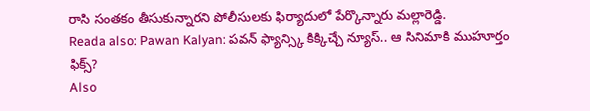రాసి సంతకం తీసుకున్నారని పోలీసులకు ఫిర్యాదులో పేర్కొన్నారు మల్లారెడ్డి.
Reada also: Pawan Kalyan: పవన్ ఫ్యాన్స్కి కిక్కిచ్చే న్యూస్.. ఆ సినిమాకి ముహూర్తం ఫిక్స్?
Also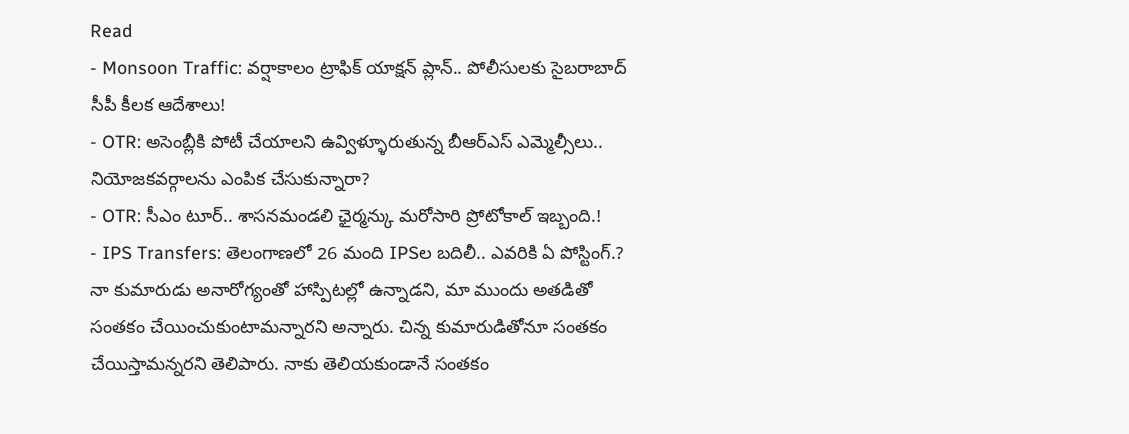Read
- Monsoon Traffic: వర్షాకాలం ట్రాఫిక్ యాక్షన్ ప్లాన్.. పోలీసులకు సైబరాబాద్ సీపీ కీలక ఆదేశాలు!
- OTR: అసెంబ్లీకి పోటీ చేయాలని ఉవ్విళ్ళూరుతున్న బీఆర్ఎస్ ఎమ్మెల్సీలు.. నియోజకవర్గాలను ఎంపిక చేసుకున్నారా?
- OTR: సీఎం టూర్.. శాసనమండలి ఛైర్మన్కు మరోసారి ప్రోటోకాల్ ఇబ్బంది.!
- IPS Transfers: తెలంగాణలో 26 మంది IPSల బదిలీ.. ఎవరికి ఏ పోస్టింగ్.?
నా కుమారుడు అనారోగ్యంతో హాస్పిటల్లో ఉన్నాడని, మా ముందు అతడితో సంతకం చేయించుకుంటామన్నారని అన్నారు. చిన్న కుమారుడితోనూ సంతకం చేయిస్తామన్నరని తెలిపారు. నాకు తెలియకుండానే సంతకం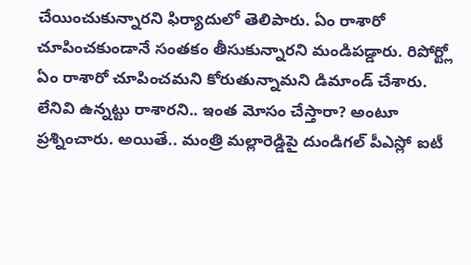చేయించుకున్నారని ఫిర్యాదులో తెలిపారు. ఏం రాశారో చూపించకుండానే సంతకం తీసుకున్నారని మండిపడ్డారు. రిపోర్ట్లో ఏం రాశారో చూపించమని కోరుతున్నామని డిమాండ్ చేశారు. లేనివి ఉన్నట్టు రాశారని.. ఇంత మోసం చేస్తారా? అంటూ ప్రశ్నించారు. అయితే.. మంత్రి మల్లారెడ్డిపై దుండిగల్ పీఎస్లో ఐటీ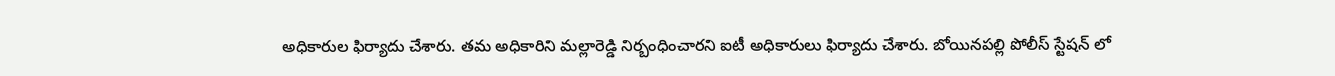అధికారుల ఫిర్యాదు చేశారు. తమ అధికారిని మల్లారెడ్డి నిర్బంధించారని ఐటీ అధికారులు ఫిర్యాదు చేశారు. బోయినపల్లి పోలీస్ స్టేషన్ లో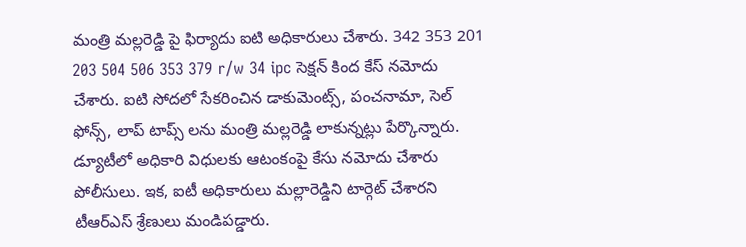మంత్రి మల్లరెడ్డి పై ఫిర్యాదు ఐటి అధికారులు చేశారు. 342 353 201 203 504 506 353 379 r/w 34 ipc సెక్షన్ కింద కేస్ నమోదు చేశారు. ఐటి సోదలో సేకరించిన డాకుమెంట్స్, పంచనామా, సెల్ ఫోన్స్, లాప్ టాప్స్ లను మంత్రి మల్లరెడ్డి లాకున్నట్లు పేర్కొన్నారు. డ్యూటీలో అధికారి విధులకు ఆటంకంపై కేసు నమోదు చేశారు పోలీసులు. ఇక, ఐటీ అధికారులు మల్లారెడ్డిని టార్గెట్ చేశారని టీఆర్ఎస్ శ్రేణులు మండిపడ్డారు.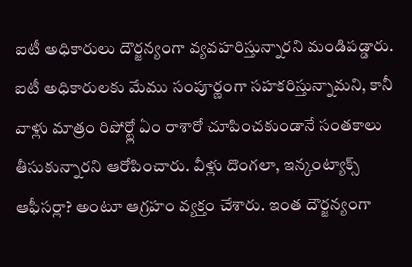ఐటీ అధికారులు దౌర్జన్యంగా వ్యవహరిస్తున్నారని మండిపడ్డారు. ఐటీ అధికారులకు మేము సంపూర్ణంగా సహకరిస్తున్నామని, కానీ వాళ్లు మాత్రం రిపోర్ట్లో ఏం రాశారో చూపించకుండానే సంతకాలు తీసుకున్నారని ఆరోపించారు. వీళ్లు దొంగలా, ఇన్కంట్యాక్స్ ఆఫీసర్లా? అంటూ ఆగ్రహం వ్యక్తం చేశారు. ఇంత దౌర్జన్యంగా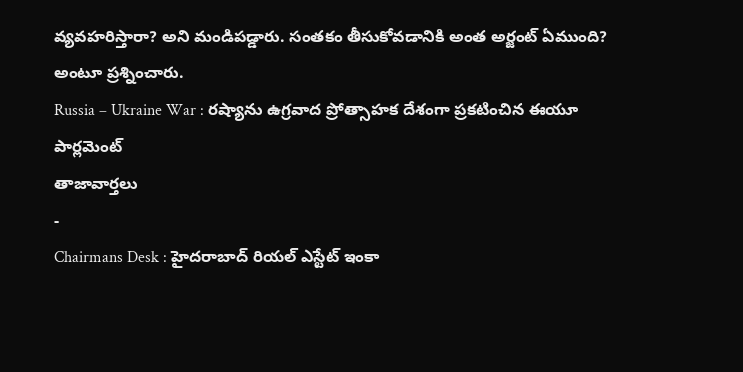వ్యవహరిస్తారా? అని మండిపడ్డారు. సంతకం తీసుకోవడానికి అంత అర్జంట్ ఏముంది? అంటూ ప్రశ్నించారు.
Russia – Ukraine War : రష్యాను ఉగ్రవాద ప్రోత్సాహక దేశంగా ప్రకటించిన ఈయూ పార్లమెంట్
తాజావార్తలు
-
Chairmans Desk : హైదరాబాద్ రియల్ ఎస్టేట్ ఇంకా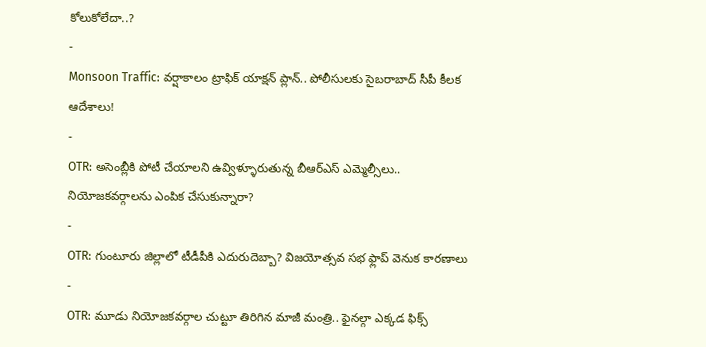కోలుకోలేదా..?
-
Monsoon Traffic: వర్షాకాలం ట్రాఫిక్ యాక్షన్ ప్లాన్.. పోలీసులకు సైబరాబాద్ సీపీ కీలక ఆదేశాలు!
-
OTR: అసెంబ్లీకి పోటీ చేయాలని ఉవ్విళ్ళూరుతున్న బీఆర్ఎస్ ఎమ్మెల్సీలు.. నియోజకవర్గాలను ఎంపిక చేసుకున్నారా?
-
OTR: గుంటూరు జిల్లాలో టీడీపీకి ఎదురుదెబ్బా? విజయోత్సవ సభ ఫ్లాప్ వెనుక కారణాలు
-
OTR: మూడు నియోజకవర్గాల చుట్టూ తిరిగిన మాజీ మంత్రి.. ఫైనల్గా ఎక్కడ ఫిక్స్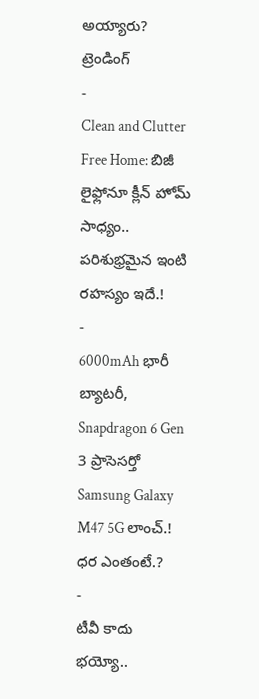అయ్యారు?
ట్రెండింగ్
-
Clean and Clutter Free Home: బిజీ లైఫ్లోనూ క్లీన్ హోమ్ సాధ్యం.. పరిశుభ్రమైన ఇంటి రహస్యం ఇదే.!
-
6000mAh భారీ బ్యాటరీ, Snapdragon 6 Gen 3 ప్రాసెసర్తో Samsung Galaxy M47 5G లాంచ్.! ధర ఎంతంటే.?
-
టీవీ కాదు భయ్యో..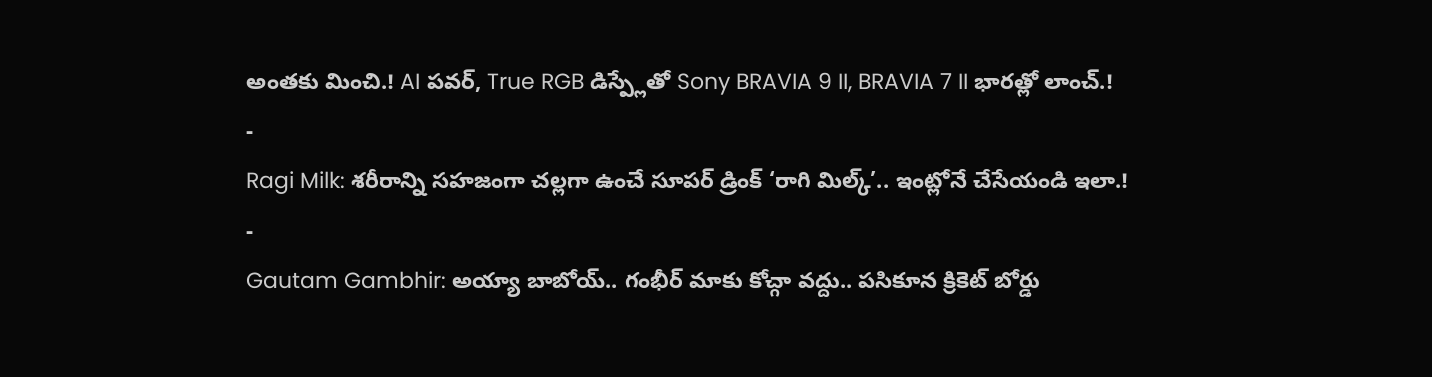అంతకు మించి.! AI పవర్, True RGB డిస్ప్లేతో Sony BRAVIA 9 II, BRAVIA 7 II భారత్లో లాంచ్.!
-
Ragi Milk: శరీరాన్ని సహజంగా చల్లగా ఉంచే సూపర్ డ్రింక్ ‘రాగి మిల్క్’.. ఇంట్లోనే చేసేయండి ఇలా.!
-
Gautam Gambhir: అయ్యా బాబోయ్.. గంభీర్ మాకు కోచ్గా వద్దు.. పసికూన క్రికెట్ బోర్డు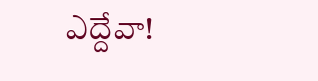ఎద్దేవా!